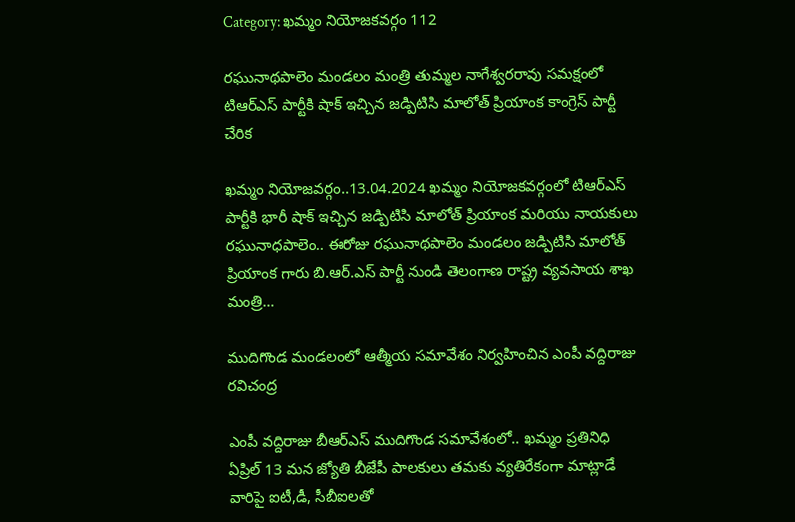Category: ఖమ్మం నియోజకవర్గం 112

రఘునాథపాలెం మండలం మంత్రి తుమ్మల నాగేశ్వరరావు సమక్షంలో టిఆర్ఎస్ పార్టీకి షాక్ ఇచ్చిన జడ్పిటిసి మాలోత్ ప్రియాంక కాంగ్రెస్ పార్టీ చేరిక

ఖమ్మం నియోజవర్గం..13.04.2024 ఖమ్మం నియోజకవర్గంలో టిఆర్ఎస్ పార్టీకి భారీ షాక్ ఇచ్చిన జడ్పిటిసి మాలోత్ ప్రియాంక మరియు నాయకులు రఘునాధపాలెం.. ఈరోజు రఘునాథపాలెం మండలం జడ్పిటిసి మాలోత్ ప్రియాంక గారు బి.ఆర్.ఎస్ పార్టీ నుండి తెలంగాణ రాష్ట్ర వ్యవసాయ శాఖ మంత్రి…

ముదిగొండ మండలంలో ఆత్మీయ సమావేశం నిర్వహించిన ఎంపీ వద్దిరాజు రవిచంద్ర

ఎంపీ వద్దిరాజు బీఆర్ఎస్ ముదిగొండ సమావేశంలో.. ఖమ్మం ప్రతినిధి ఏప్రిల్ 13 మన జ్యోతి బీజేపీ పాలకులు తమకు వ్యతిరేకంగా మాట్లాడే వారిపై ఐటీ,డీ, సీబీఐలతో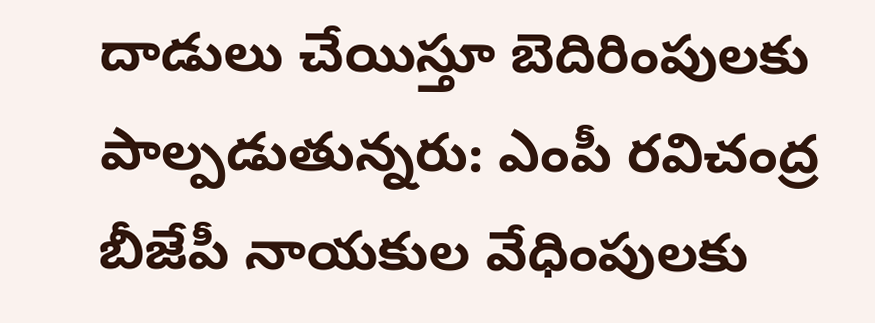దాడులు చేయిస్తూ బెదిరింపులకు పాల్పడుతున్నరు: ఎంపీ రవిచంద్ర బీజేపీ నాయకుల వేధింపులకు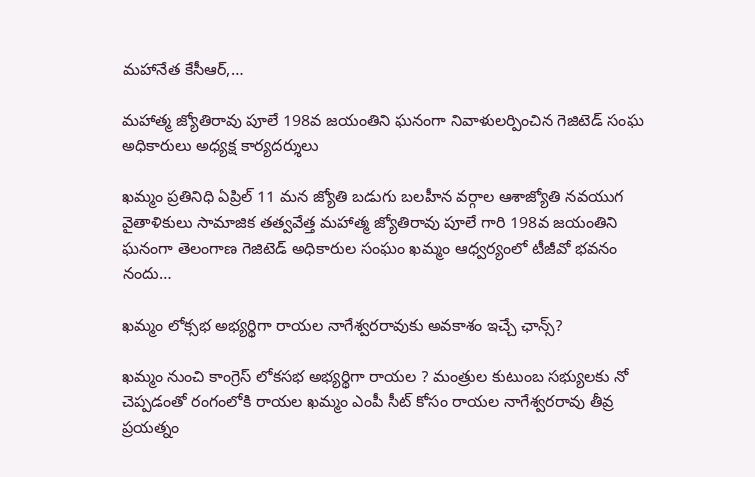మహానేత కేసీఆర్,…

మహాత్మ జ్యోతిరావు పూలే 198వ జయంతిని ఘనంగా నివాళులర్పించిన గెజిటెడ్ సంఘ అధికారులు అధ్యక్ష కార్యదర్శులు

ఖమ్మం ప్రతినిధి ఏప్రిల్ 11 మన జ్యోతి బడుగు బలహీన వర్గాల ఆశాజ్యోతి నవయుగ వైతాళికులు సామాజిక తత్వవేత్త మహాత్మ జ్యోతిరావు పూలే గారి 198వ జయంతిని ఘనంగా తెలంగాణ గెజిటెడ్ అధికారుల సంఘం ఖమ్మం ఆధ్వర్యంలో టీజీవో భవనం నందు…

ఖమ్మం లోక్సభ అభ్యర్థిగా రాయల నాగేశ్వరరావుకు అవకాశం ఇచ్చే ఛాన్స్?

ఖమ్మం నుంచి కాంగ్రెస్ లోకసభ అభ్యర్థిగా రాయల ? మంత్రుల కుటుంబ సభ్యులకు నో చెప్పడంతో రంగంలోకి రాయల ఖమ్మం ఎంపీ సీట్ కోసం రాయల నాగేశ్వరరావు తీవ్ర ప్రయత్నం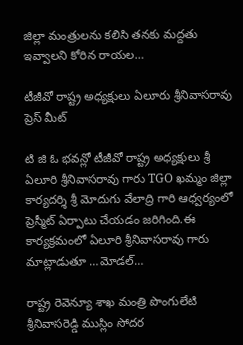జిల్లా మంత్రులను కలిసి తనకు మద్దతు ఇవ్వాలని కోరిన రాయల…

టీజీవో రాష్ట్ర అధ్యక్షులు ఏలూరు శ్రీనివాసరావు ప్రెస్ మీట్

టి జి ఓ భవన్లో టీజీవో రాష్ట్ర అధ్యక్షులు శ్రీ ఏలూరి శ్రీనివాసరావు గారు TGO ఖమ్మం జిల్లా కార్యదర్శి శ్రీ మోదుగు వేలాద్రి గారి ఆధ్వర్యంలో ప్రెస్మీట్ ఏర్పాటు చేయడం జరిగింది.ఈ కార్యక్రమంలో ఏలూరి శ్రీనివాసరావు గారు మాట్లాడుతూ …మోడల్…

రాష్ట్ర రెవెన్యూ శాఖ మంత్రి పొంగులేటి శ్రీనివాసరెడ్డి ముస్లిం సోదర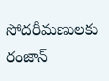సోదరీమణులకు రంజాన్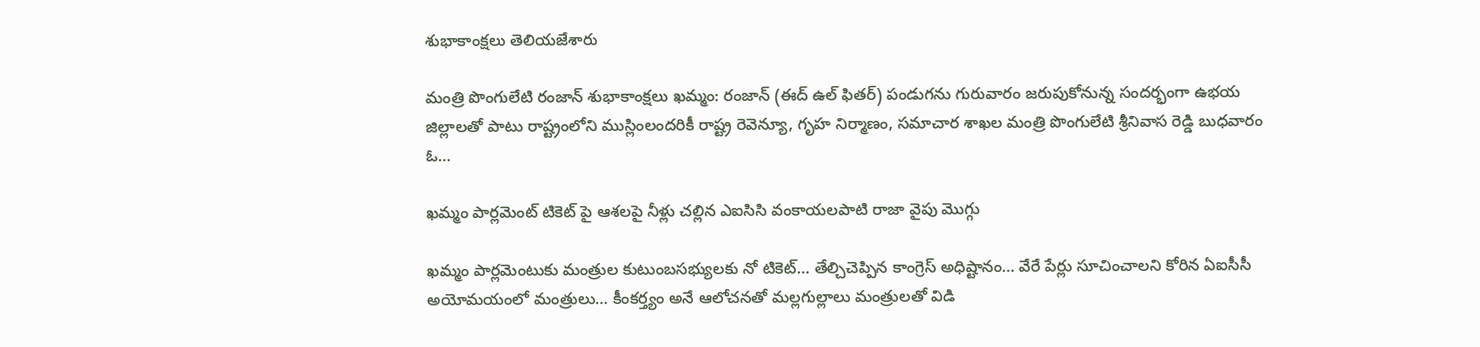శుభాకాంక్షలు తెలియజేశారు

మంత్రి పొంగులేటి రంజాన్ శుభాకాంక్షలు ఖమ్మం: రంజాన్ (ఈద్ ఉల్ ఫితర్) పండుగను గురువారం జరుపుకోనున్న సందర్భంగా ఉభయ జిల్లాలతో పాటు రాష్ట్రంలోని ముస్లింలందరికీ రాష్ట్ర రెవెన్యూ, గృహ నిర్మాణం, సమాచార శాఖల మంత్రి పొంగులేటి శ్రీనివాస రెడ్డి బుధవారం ఓ…

ఖమ్మం పార్లమెంట్ టికెట్ పై ఆశలపై నీళ్లు చల్లిన ఎఐసిసి వంకాయలపాటి రాజా వైపు మొగ్గు

ఖమ్మం పార్లమెంటుకు మంత్రుల కుటుంబసభ్యులకు నో టికెట్… తేల్చిచెప్పిన కాంగ్రెస్ అధిష్టానం… వేరే పేర్లు సూచించాలని కోరిన ఏఐసీసీ అయోమయంలో మంత్రులు… కీంకర్త్యం అనే ఆలోచనతో మల్లగుల్లాలు మంత్రులతో విడి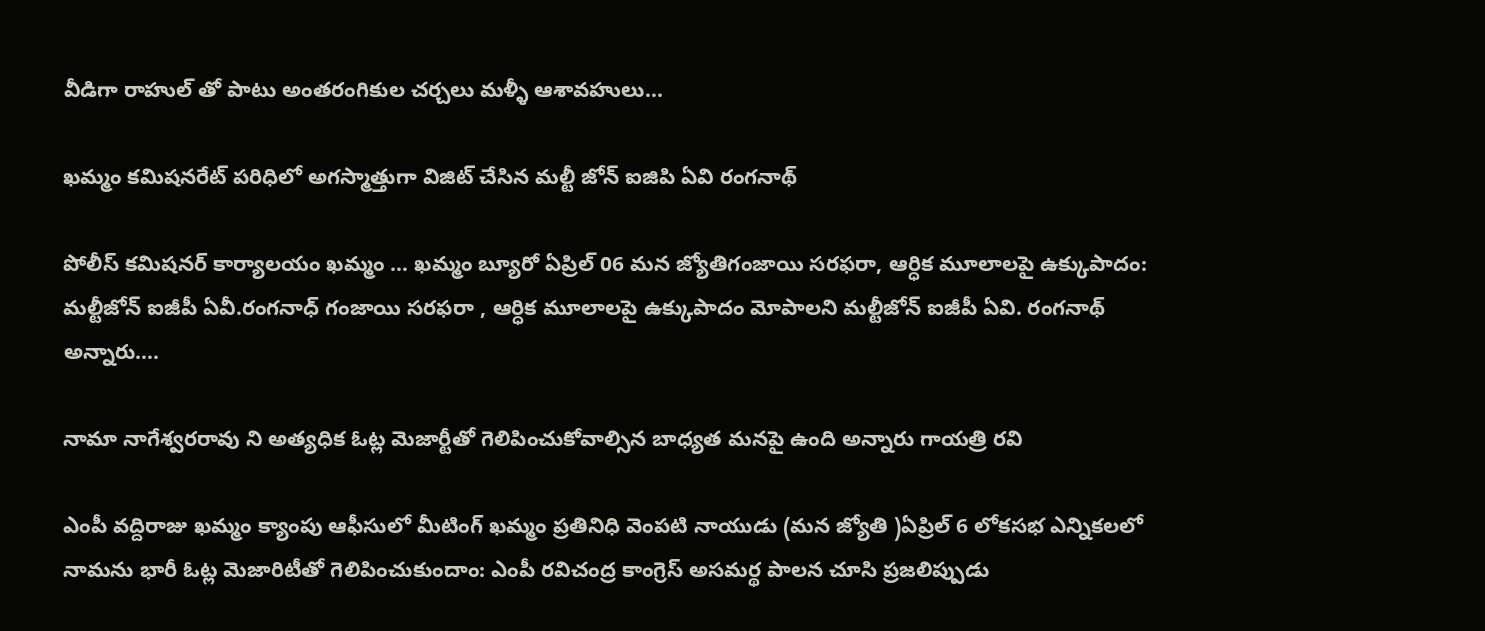వీడిగా రాహుల్ తో పాటు అంతరంగికుల చర్చలు మళ్ళీ ఆశావహులు…

ఖమ్మం కమిషనరేట్ పరిధిలో అగస్మాత్తుగా విజిట్ చేసిన మల్టీ జోన్ ఐజిపి ఏవి రంగనాథ్

పోలీస్ కమిషనర్ కార్యాలయం ఖమ్మం … ఖమ్మం బ్యూరో ఏప్రిల్ 06 మన జ్యోతిగంజాయి సరఫరా, ఆర్ధిక మూలాలపై ఉక్కుపాదం: మల్టీజోన్ ఐజీపీ ఏవీ.రంగనాధ్ గంజాయి సరఫరా , ఆర్ధిక మూలాలపై ఉక్కుపాదం మోపాలని మల్టీజోన్ ఐజీపీ ఏవి. రంగనాథ్ అన్నారు.…

నామా నాగేశ్వరరావు ని అత్యధిక ఓట్ల మెజార్టీతో గెలిపించుకోవాల్సిన బాధ్యత మనపై ఉంది అన్నారు గాయత్రి రవి

ఎంపీ వద్దిరాజు ఖమ్మం క్యాంపు ఆఫీసులో మీటింగ్ ఖమ్మం ప్రతినిధి వెంపటి నాయుడు (మన జ్యోతి )ఏప్రిల్ 6 లోకసభ ఎన్నికలలో నామను భారీ ఓట్ల మెజారిటీతో గెలిపించుకుందాం: ఎంపీ రవిచంద్ర కాంగ్రెస్ అసమర్థ పాలన చూసి ప్రజలిప్పుడు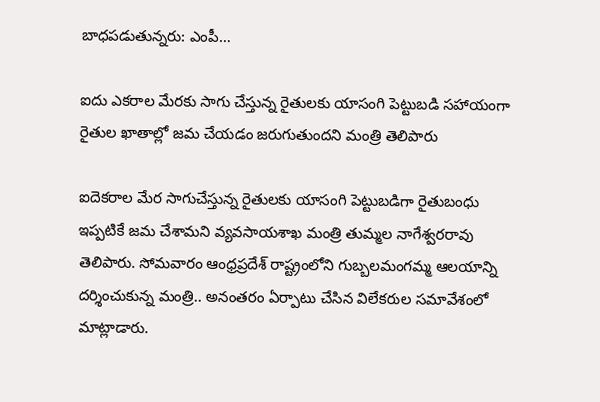బాధపడుతున్నరు: ఎంపీ…

ఐదు ఎకరాల మేరకు సాగు చేస్తున్న రైతులకు యాసంగి పెట్టుబడి సహాయంగా రైతుల ఖాతాల్లో జమ చేయడం జరుగుతుందని మంత్రి తెలిపారు

ఐదెకరాల మేర సాగుచేస్తున్న రైతులకు యాసంగి పెట్టుబడిగా రైతుబంధు ఇప్పటికే జమ చేశామని వ్యవసాయశాఖ మంత్రి తుమ్మల నాగేశ్వరరావు తెలిపారు. సోమవారం ఆంధ్రప్రదేశ్ రాష్ట్రంలోని గుబ్బలమంగమ్మ ఆలయాన్ని దర్శించుకున్న మంత్రి.. అనంతరం ఏర్పాటు చేసిన విలేకరుల సమావేశంలో మాట్లాడారు.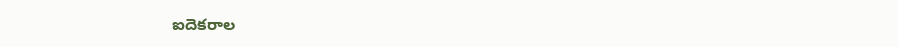ఐదెకరాల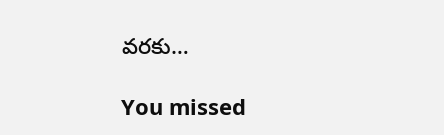వరకు…

You missed